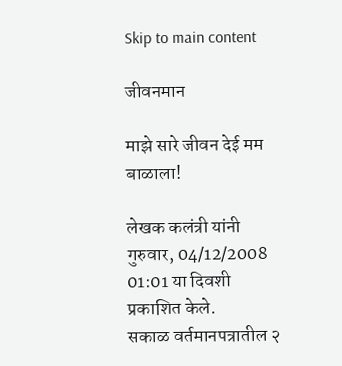Skip to main content

जीवनमान

माझे सारे जीवन देई मम बाळाला!

लेखक कलंत्री यांनी गुरुवार, 04/12/2008 01:01 या दिवशी प्रकाशित केले.
सकाळ वर्तमानपत्रातील २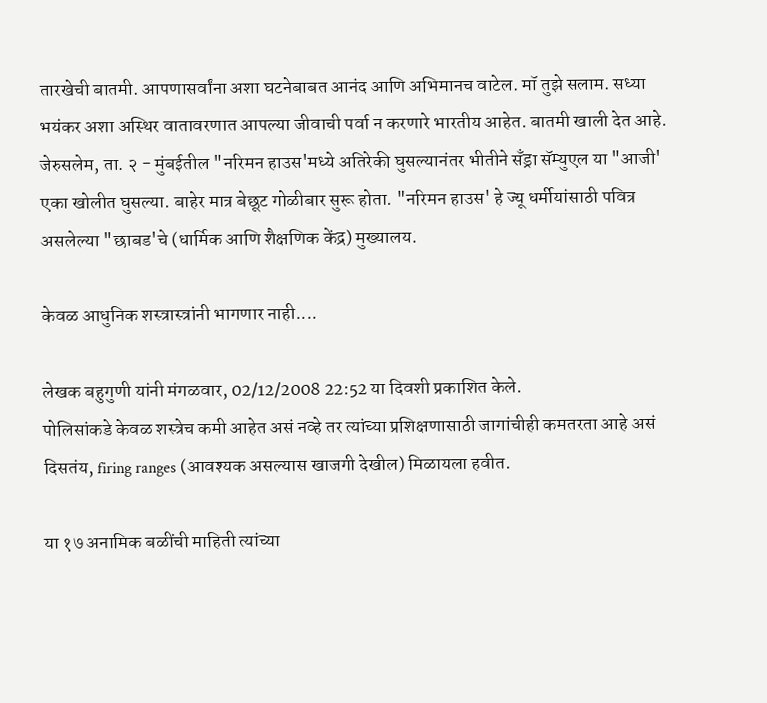तारखेची बातमी. आपणासर्वांना अशा घटनेबाबत आनंद आणि अभिमानच वाटेल. मॉ तुझे सलाम. सध्या भयंकर अशा अस्थिर वातावरणात आपल्या जीवाची पर्वा न करणारे भारतीय आहेत. बातमी खाली देत आहे. जेरुसलेम, ता. २ - मुंबईतील "नरिमन हाउस'मध्ये अतिरेकी घुसल्यानंतर भीतीने सॅंड्रा सॅम्युएल या "आजी' एका खोलीत घुसल्या. बाहेर मात्र बेछूट गोळीबार सुरू होता. "नरिमन हाउस' हे ज्यू धर्मीयांसाठी पवित्र असलेल्या "छाबड'चे (धार्मिक आणि शैक्षणिक केंद्र) मुख्यालय.

केवळ आधुनिक शस्त्रास्त्रांनी भागणार नाही....

लेखक बहुगुणी यांनी मंगळवार, 02/12/2008 22:52 या दिवशी प्रकाशित केले.
पोलिसांकडे केवळ शस्त्रेच कमी आहेत असं नव्हे तर त्यांच्या प्रशिक्षणासाठी जागांचीही कमतरता आहे असं दिसतंय, firing ranges (आवश्यक असल्यास खाजगी देखील) मिळायला हवीत.

या १७ अनामिक बळींची माहिती त्यांच्या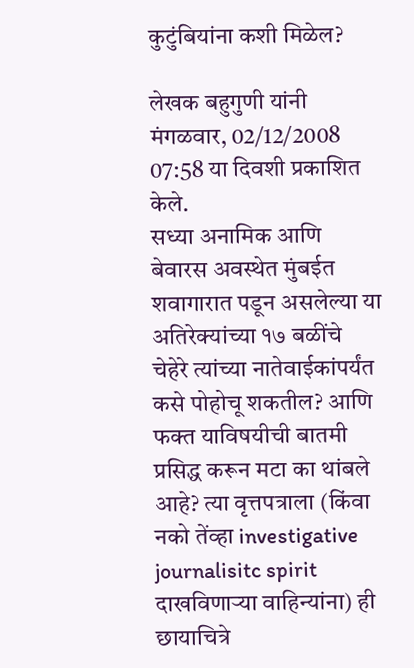कुटुंबियांना कशी मिळेल?

लेखक बहुगुणी यांनी मंगळवार, 02/12/2008 07:58 या दिवशी प्रकाशित केले.
सध्या अनामिक आणि बेवारस अवस्थेत मुंबईत शवागारात पडून असलेल्या या अतिरेक्यांच्या १७ बळींचे चेहेरे त्यांच्या नातेवाईकांपर्यंत कसे पोहोचू शकतील? आणि फक्त याविषयीची बातमी प्रसिद्ध करून मटा का थांबले आहे? त्या वृत्तपत्राला (किंवा नको तेंव्हा investigative journalisitc spirit दाखविणार्‍या वाहिन्यांना) ही छायाचित्रे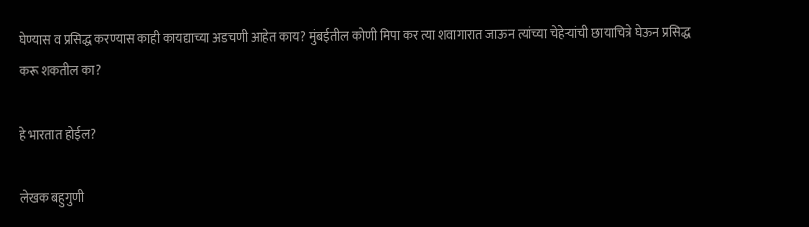घेण्यास व प्रसिद्ध करण्यास काही कायद्याच्या अडचणी आहेत काय? मुंबईतील कोणी मिपा कर त्या शवागारात जाऊन त्यांच्या चेहेर्‍यांची छायाचित्रे घेऊन प्रसिद्ध करू शकतील का?

हे भारतात होईल?

लेखक बहुगुणी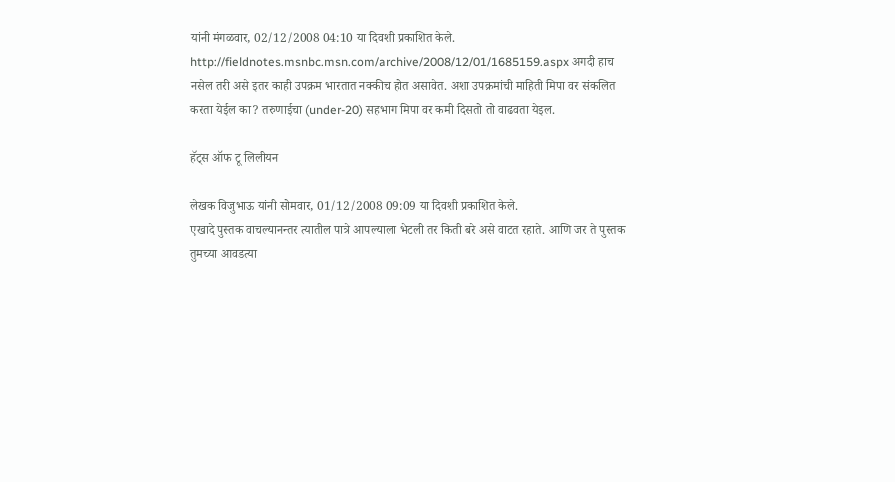यांनी मंगळवार, 02/12/2008 04:10 या दिवशी प्रकाशित केले.
http://fieldnotes.msnbc.msn.com/archive/2008/12/01/1685159.aspx अगदी हाच नसेल तरी असे इतर काही उपक्रम भारतात नक्कीच होत असावेत. अशा उपक्रमांची माहिती मिपा वर संकलित करता येईल का? तरुणाईचा (under-20) सहभाग मिपा वर कमी दिसतो तो वाढवता येइल.

हॅट्स ऑफ टू लिलीयन

लेखक विजुभाऊ यांनी सोमवार, 01/12/2008 09:09 या दिवशी प्रकाशित केले.
एखादे पुस्तक वाचल्यानन्तर त्यातील पात्रे आपल्याला भेटली तर किती बरे असे वाटत रहाते. आणि जर ते पुस्तक तुमच्या आवडत्या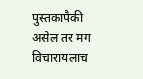पुस्तकापैकी असेल तर मग विचारायलाच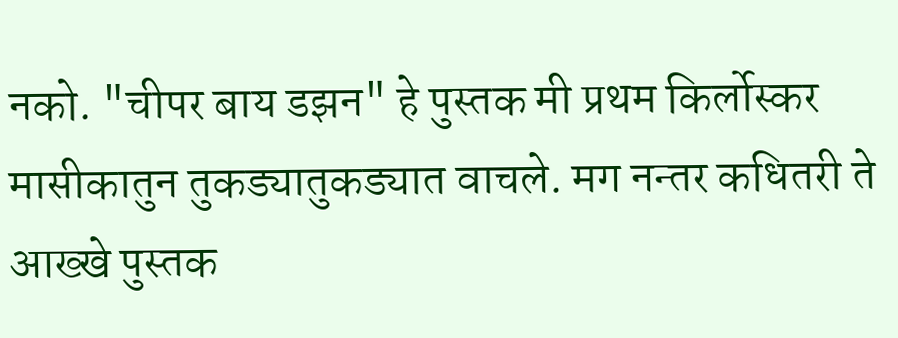नको. "चीपर बाय डझन" हे पुस्तक मी प्रथम किर्लोस्कर मासीकातुन तुकड्यातुकड्यात वाचले. मग नन्तर कधितरी ते आख्खे पुस्तक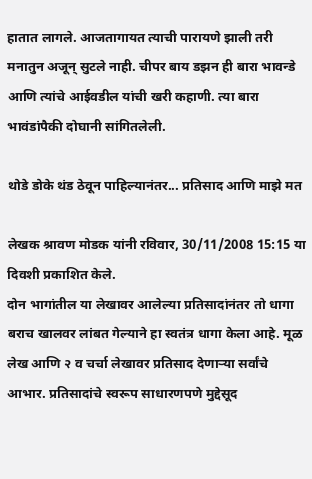हातात लागले. आजतागायत त्याची पारायणे झाली तरी मनातुन अजून् सुटले नाही. चीपर बाय डझन ही बारा भावन्डे आणि त्यांचे आईवडील यांची खरी कहाणी. त्या बारा भावंडांपैकी दोघानी सांगितलेली.

थोडे डोके थंड ठेवून पाहिल्यानंतर... प्रतिसाद आणि माझे मत

लेखक श्रावण मोडक यांनी रविवार, 30/11/2008 15:15 या दिवशी प्रकाशित केले.
दोन भागांतील या लेखावर आलेल्या प्रतिसादांनंतर तो धागा बराच खालवर लांबत गेल्याने हा स्वतंत्र धागा केला आहे. मूळ लेख आणि २ व चर्चा लेखावर प्रतिसाद देणाऱ्या सर्वांचे आभार. प्रतिसादांचे स्वरूप साधारणपणे मुद्देसूद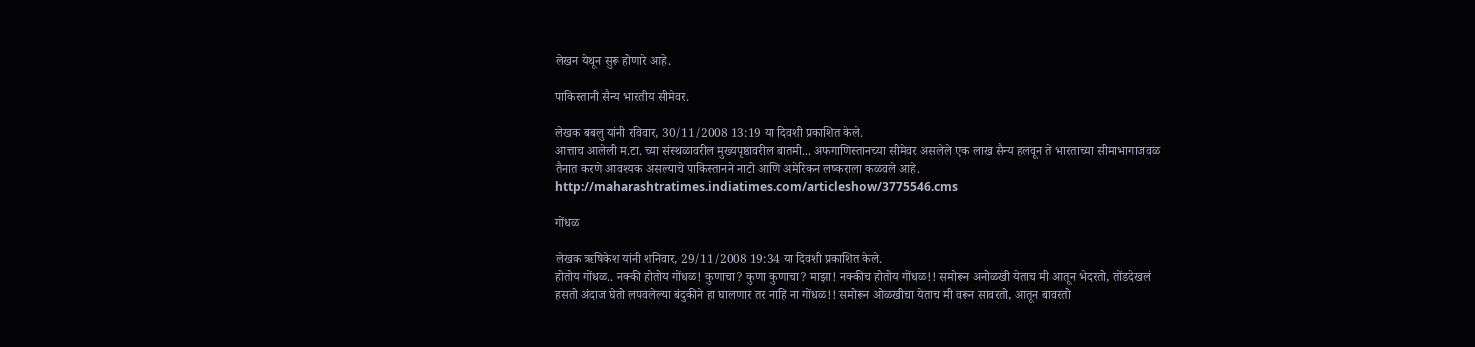लेखन येथून सुरू होणारे आहे.

पाकिस्तानी सैन्य भारतीय सीमेवर.

लेखक बबलु यांनी रविवार, 30/11/2008 13:19 या दिवशी प्रकाशित केले.
आत्ताच आलेली म.टा. च्या संस्थळावरील मुख्यपृष्ठावरील बातमी... अफगाणिस्तानच्या सीमेवर असलेले एक लाख सैन्य हलवून ते भारताच्या सीमाभागाजवळ तैनात करणे आवश्यक असल्याचे पाकिस्तानने नाटो आणि अमेरिकन लष्कराला कळवले आहे. http://maharashtratimes.indiatimes.com/articleshow/3775546.cms

गोंधळ

लेखक ऋषिकेश यांनी शनिवार, 29/11/2008 19:34 या दिवशी प्रकाशित केले.
होतोय गोंधळ.. नक्की होतोय गोंधळ! कुणाचा? कुणा कुणाचा? माझा! नक्कीच होतोय गोंधळ!! समोरून अनोळखी येताच मी आतून भेदरतो, तोंडदेखलं हसतो अंदाज घेतो लपवलेल्या बंदुकीने हा घालणार तर नाहि ना गोंधळ!! समोरून ओळखीचा येताच मी वरून सावरतो, आतून बावरतो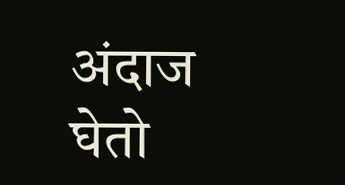अंदाज घेतो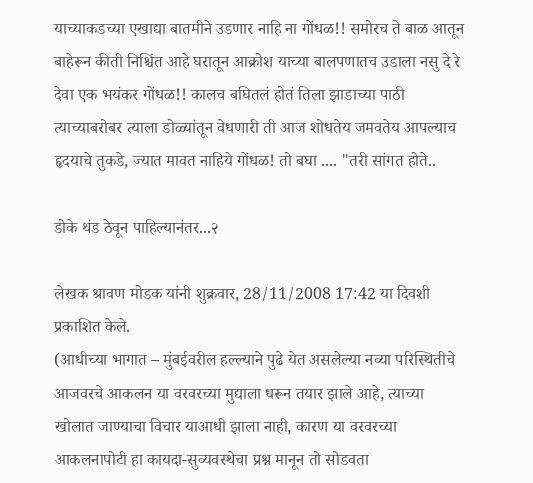याच्याकडच्या एखाद्या बातमीने उडणार नाहि ना गोंधळ!! समोरच ते बाळ आतून बाहेरून कीती निश्चिंत आहे घरातून आक्रोश याच्या बालपणातच उडाला नसु दे रे देवा एक भयंकर गोंधळ!! कालच बघितलं होतं तिला झाडाच्या पाठी त्याच्याबरोबर त्याला डोळ्यांतून वेधणारी ती आज शोधतेय जमवतेय आपल्याच हृदयाचे तुकडे, ज्यात मावत नाहिये गोंधळ! तो बघा .... "तरी सांगत होते..

डोके थंड ठेवून पाहिल्यानंतर...२

लेखक श्रावण मोडक यांनी शुक्रवार, 28/11/2008 17:42 या दिवशी प्रकाशित केले.
(आधीच्या भागात – मुंबईवरील हल्ल्याने पुढे येत असलेल्या नव्या परिस्थितीचे आजवरचे आकलन या वरवरच्या मुद्याला धरून तयार झाले आहे, त्याच्या खोलात जाण्याचा विचार याआधी झाला नाही, कारण या वरवरच्या आकलनापोटी हा कायदा-सुव्यवस्थेचा प्रश्न मानून तो सोडवता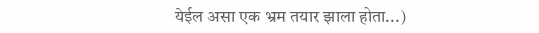येईल असा एक भ्रम तयार झाला होता...)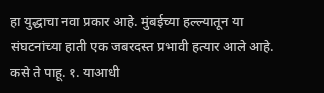हा युद्धाचा नवा प्रकार आहे. मुंबईच्या हल्ल्यातून या संघटनांच्या हाती एक जबरदस्त प्रभावी हत्यार आले आहे. कसे ते पाहू. १. याआधी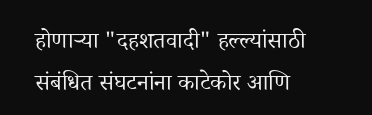होणाऱ्या "दहशतवादी" हल्ल्यांसाठी संबंधित संघटनांना काटेकोर आणि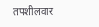तपशीलवार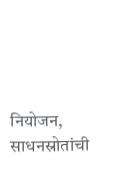नियोजन, साधनस्रोतांची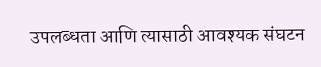उपलब्धता आणि त्यासाठी आवश्यक संघटन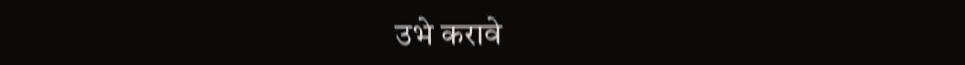उभे करावे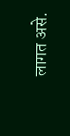लागत असे.